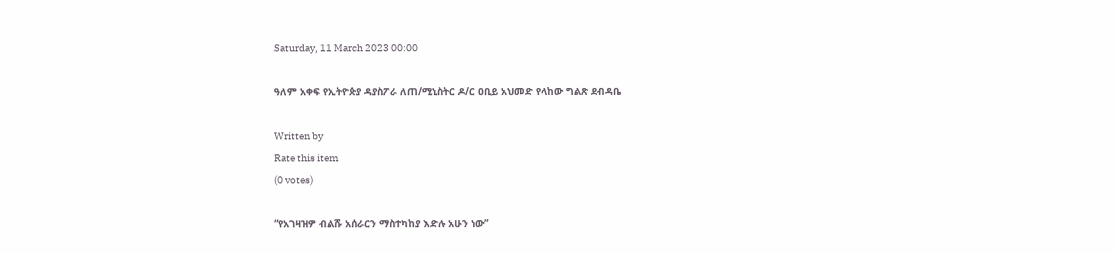Saturday, 11 March 2023 00:00

ዓለም አቀፍ የኢትዮጵያ ዳያስፖራ ለጠ/ሚኒስትር ዶ/ር ዐቢይ አህመድ የላከው ግልጽ ደብዳቤ

Written by
Rate this item
(0 votes)

“የአገዛዝዎ ብልሹ አሰራርን ማስተካከያ እድሉ አሁን ነው”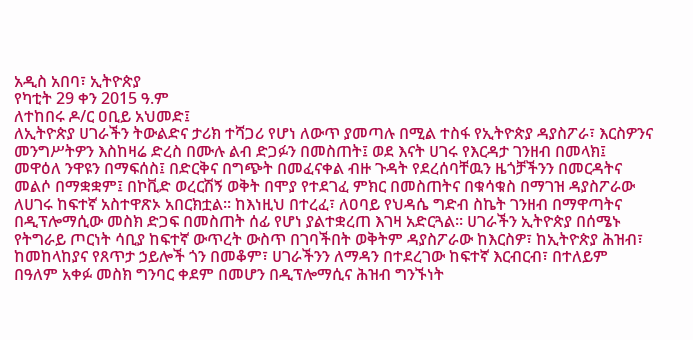አዲስ አበባ፣ ኢትዮጵያ
የካቲት 29 ቀን 2015 ዓ.ም
ለተከበሩ ዶ/ር ዐቢይ አህመድ፤
ለኢትዮጵያ ሀገራችን ትውልድና ታሪክ ተሻጋሪ የሆነ ለውጥ ያመጣሉ በሚል ተስፋ የኢትዮጵያ ዳያስፖራ፣ እርስዎንና መንግሥትዎን እስከዛሬ ድረስ በሙሉ ልብ ድጋፉን በመስጠት፤ ወደ እናት ሀገሩ የእርዳታ ገንዘብ በመላክ፤ መዋዕለ ንዋዩን በማፍሰስ፤ በድርቅና በግጭት በመፈናቀል ብዙ ጉዳት የደረሰባቸዉን ዜጎቻችንን በመርዳትና መልሶ በማቋቋም፤ በኮቪድ ወረርሽኝ ወቅት በሞያ የተደገፈ ምክር በመስጠትና በቁሳቁስ በማገዝ ዳያስፖራው ለሀገሩ ከፍተኛ አስተዋጽኦ አበርክቷል። ከእነዚህ በተረፈ፣ ለዐባይ የህዳሴ ግድብ ስኬት ገንዘብ በማዋጣትና በዲፕሎማሲው መስክ ድጋፍ በመስጠት ሰፊ የሆነ ያልተቋረጠ እገዛ አድርጓል። ሀገራችን ኢትዮጵያ በሰሜኑ የትግራይ ጦርነት ሳቢያ ከፍተኛ ውጥረት ውስጥ በገባችበት ወቅትም ዳያስፖራው ከእርስዎ፣ ከኢትዮጵያ ሕዝብ፣ ከመከላከያና የጸጥታ ኃይሎች ጎን በመቆም፣ ሀገራችንን ለማዳን በተደረገው ከፍተኛ እርብርብ፣ በተለይም በዓለም አቀፉ መስክ ግንባር ቀደም በመሆን በዲፕሎማሲና ሕዝብ ግንኙነት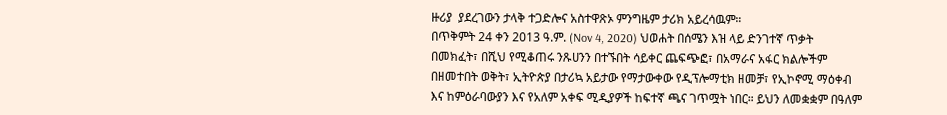ዙሪያ  ያደረገውን ታላቅ ተጋድሎና አስተዋጽኦ ምንግዜም ታሪክ አይረሳዉም።
በጥቅምት 24 ቀን 2013 ዓ.ም. (Nov 4, 2020) ህወሐት በሰሜን እዝ ላይ ድንገተኛ ጥቃት በመክፈት፣ በሺህ የሚቆጠሩ ንጹሀንን በተኙበት ሳይቀር ጨፍጭፎ፣ በአማራና አፋር ክልሎችም በዘመተበት ወቅት፣ ኢትዮጵያ በታሪኳ አይታው የማታውቀው የዲፕሎማቲክ ዘመቻ፣ የኢኮኖሚ ማዕቀብ እና ከምዕራባውያን እና የአለም አቀፍ ሚዲያዎች ከፍተኛ ጫና ገጥሟት ነበር። ይህን ለመቋቋም በዓለም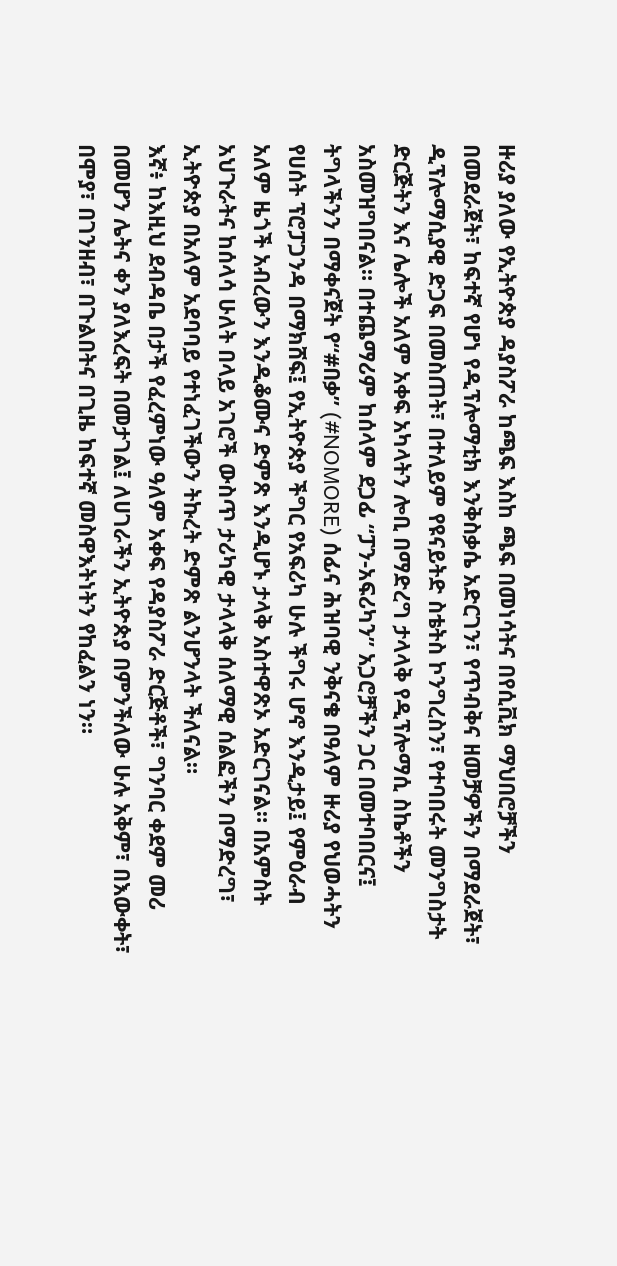ዙሪያ ያለው የኢትዮጵያ ዳያስፖራ ከጫፍ እስከ ጫፍ በመነሳትና በየሲቪክ ማህበሮቻችን በመደራጀት፣ ከፍተኛ የሆነ የዲፕሎማቲክ እንቅስቃሴ አድርገን፣ የጥብቅና ዘመቻዎችን በማደራጀት፣ ዲፕሎማሲያዊ ድጋፍ በመስጠት፣ በተለይም የዩናይትድ ስቴትስ ኮንግረስን፣ የተባበሩት መንግስታት ድርጅትን እና ሌሎች አለም አቀፍ አካላትን ሎቢ በማድረግ ታላላቅ የዲፕሎማሲ ስኬቶችን አስመዝግበናል። በተጨማሪም ከሰላም ደጋፊ “ፓን-አፍሪካን” አጋሮቻችን ጋር በመተባበርና፤ ትግላችንን በማቀናጀት የ“#በቃ” (#NOMORE) ሰፊና ሕዝባዊ ንቅናቄ በዓለም ዙሪያ የህወሓትን የሀሰት ፕሮፓጋንዳ በማክሸፍ፤ የኢትዮጵያ ችግር የአፍሪካ ሁሉ ችግሩ ሆኖ እንዲታይ፤ የምዕራብ አለም ዜጎች አብረውን እንዲቆሙና ድምጽ እንዲሆኑ ታላቅ አስተዋጽኦ አድርገናል። በአምስት አህጉራትና ከሰላሳ ሁለት በላይ አገሮች ውስጥ ታሪካዊ ታላላቅ ሰለማዊ ሰልፎችን በማድረግ፣ ኢትዮጵያ በአለም አደባባይ የተነፈገችውን ትኩረት ድምጽ ልንሆንላት ችለናል።
እኛ፥ ከእዚህ ደብዳቤ በታች የፈረምነው ዓለም አቀፍ የዳያስፖራ ድርጅቶች፣ ግንባር ቀደም መሪ በመሆን ሌትና ቀን ያለእረፍት በመታገል፤ ለሀገራችን ኢትዮጵያ በምንችለው ሁሉ አቅም፣ በእውቀት፣ በሞያ፣ በገንዘብ፣ በጉልበትና በጊዜ ከፍተኛ መስዋእትነትን የከፈልን ነን።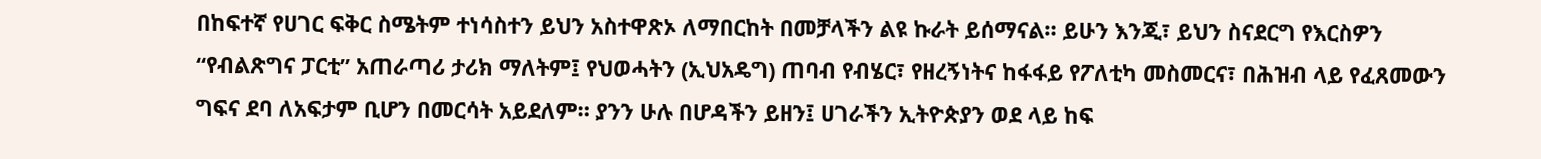በከፍተኛ የሀገር ፍቅር ስሜትም ተነሳስተን ይህን አስተዋጽኦ ለማበርከት በመቻላችን ልዩ ኩራት ይሰማናል። ይሁን እንጂ፣ ይህን ስናደርግ የእርስዎን “የብልጽግና ፓርቲ” አጠራጣሪ ታሪክ ማለትም፤ የህወሓትን (ኢህአዴግ) ጠባብ የብሄር፣ የዘረኝነትና ከፋፋይ የፖለቲካ መስመርና፣ በሕዝብ ላይ የፈጸመውን ግፍና ደባ ለአፍታም ቢሆን በመርሳት አይደለም። ያንን ሁሉ በሆዳችን ይዘን፤ ሀገራችን ኢትዮጵያን ወደ ላይ ከፍ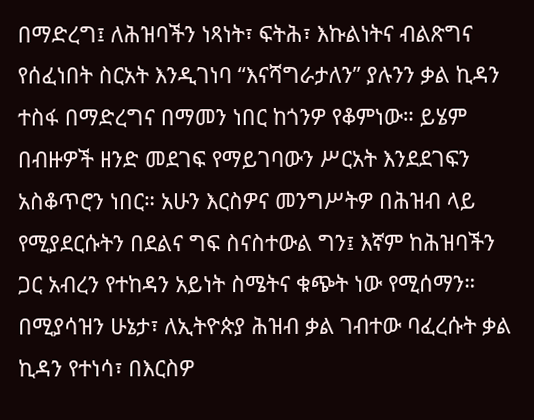በማድረግ፤ ለሕዝባችን ነጻነት፣ ፍትሕ፣ እኩልነትና ብልጽግና የሰፈነበት ስርአት እንዲገነባ “እናሻግራታለን” ያሉንን ቃል ኪዳን ተስፋ በማድረግና በማመን ነበር ከጎንዎ የቆምነው። ይሄም በብዙዎች ዘንድ መደገፍ የማይገባውን ሥርአት እንደደገፍን አስቆጥሮን ነበር። አሁን እርስዎና መንግሥትዎ በሕዝብ ላይ የሚያደርሱትን በደልና ግፍ ስናስተውል ግን፤ እኛም ከሕዝባችን ጋር አብረን የተከዳን አይነት ስሜትና ቁጭት ነው የሚሰማን።
በሚያሳዝን ሁኔታ፣ ለኢትዮጵያ ሕዝብ ቃል ገብተው ባፈረሱት ቃል ኪዳን የተነሳ፣ በእርስዎ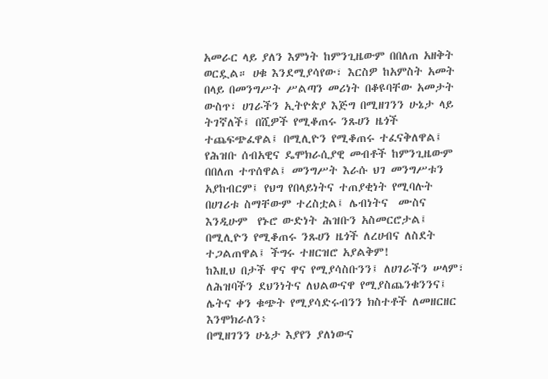አመራር ላይ ያለን እምነት ከምንጊዜውም በበለጠ አዘቅት ወርዷል። ሀቁ እንደሚያሳየው፣ እርስዎ ከአምስት አመት በላይ በመንግሥት ሥልጣን መሪነት በቆዩባቸው አመታት ውስጥ፣ ሀገራችን ኢትዮጵያ እጅግ በሚዘገንን ሁኔታ ላይ ትገኛለች፤ በሺዎች የሚቆጠሩ ንጹሀን ዜጎች ተጨፍጭፈዋል፤ በሚሊዮን የሚቆጠሩ ተፈናቅለዋል፤ የሕዝቡ ሰብአዊና ዴሞክራሲያዊ መብቶች ከምንጊዜውም በበለጠ ተጥሰዋል፤ መንግሥት እራሱ ህገ መንግሥቱን አያከብርም፤ የህግ የበላይነትና ተጠያቂነት የሚባሉት በሀገሪቱ ስማቸውም ተረስቷል፤ ሌብነትና  ሙስና እንዲሁም  የኑሮ ውድነት ሕዝቡን አስመርሮታል፤ በሚሊዮን የሚቆጠሩ ንጹሀን ዜጎች ለረሀብና ለስደት ተጋልጠዋል፤ ችግሩ ተዘርዝሮ አያልቅም!
ከእዚህ በታች ዋና ዋና የሚያሳስቡንን፤ ለሀገራችን ሠላም፣ ለሕዝባችን ደህንነትና ለህልውናዋ የሚያስጨንቁንንና፤ ሌትና ቀን ቁጭት የሚያሳድሩብንን ክስተቶች ለመዘርዘር እንሞክራለን፥
በሚዘገንን ሁኔታ እያየን ያለነውና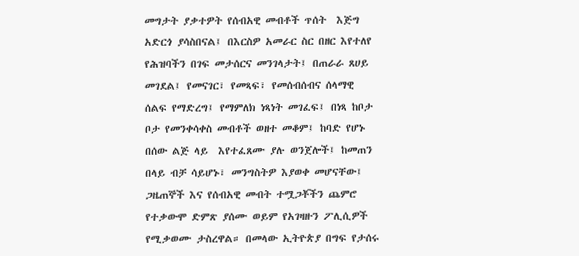መግታት ያቃተዎት የሰብአዊ መብቶች ጥሰት  እጅግ አድርጎ ያሳስበናል፤ በእርስዎ አመራር ስር በዘር እየተለየ የሕዝባችን በገፍ መታሰርና መንገላታት፤ በጠራራ ጸሀይ መገደል፤ የመናገር፣ የመጻፍ፣ የመሰብሰብና ሰላማዊ ሰልፍ የማድረግ፤ የማምለክ ነጻነት መገፈፍ፤ በነጻ ከቦታ ቦታ የመንቀሳቀስ መብቶች ወዘተ መቆም፤ ከባድ የሆኑ በሰው ልጅ ላይ  እየተፈጸሙ ያሉ ወንጀሎች፤ ከመጠን በላይ ብቻ ሳይሆኑ፣ መንግስትዎ እያወቀ መሆናቸው፤
ጋዜጠኞች እና የሰብአዊ መብት ተሟጋቾችን ጨምሮ የተቃውሞ ድምጽ ያሰሙ ወይም የአገዛዙን ፖሊሲዎች የሚቃወሙ ታስረዋል። በመላው ኢትዮጵያ በግፍ የታሰሩ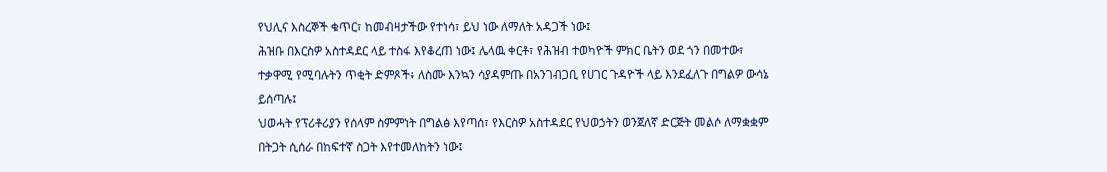የህሊና እስረኞች ቁጥር፣ ከመብዛታችው የተነሳ፣ ይህ ነው ለማለት አዳጋች ነው፤
ሕዝቡ በእርስዎ አስተዳደር ላይ ተስፋ እየቆረጠ ነው፤ ሌላዉ ቀርቶ፣ የሕዝብ ተወካዮች ምክር ቤትን ወደ ጎን በመተው፣ ተቃዋሚ የሚባሉትን ጥቂት ድምጾች፥ ለስሙ እንኳን ሳያዳምጡ በአንገብጋቢ የሀገር ጉዳዮች ላይ እንደፈለጉ በግልዎ ውሳኔ ይሰጣሉ፤
ህወሓት የፕሪቶሪያን የሰላም ስምምነት በግልፅ እየጣሰ፣ የእርስዎ አስተዳደር የህወኃትን ወንጀለኛ ድርጅት መልሶ ለማቋቋም በትጋት ሲሰራ በከፍተኛ ስጋት እየተመለከትን ነው፤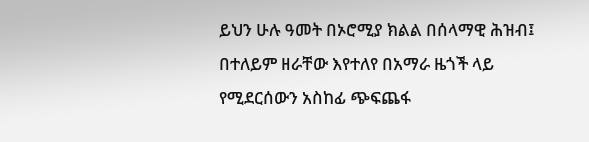ይህን ሁሉ ዓመት በኦሮሚያ ክልል በሰላማዊ ሕዝብ፤ በተለይም ዘራቸው እየተለየ በአማራ ዜጎች ላይ የሚደርሰውን አስከፊ ጭፍጨፋ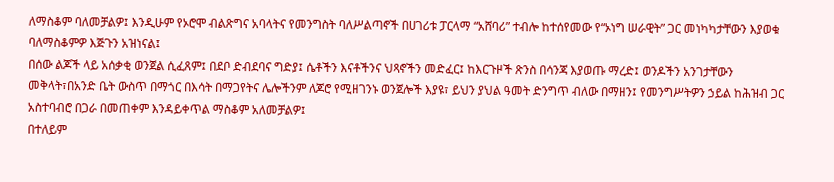ለማስቆም ባለመቻልዎ፤ እንዲሁም የኦሮሞ ብልጽግና አባላትና የመንግስት ባለሥልጣኖች በሀገሪቱ ፓርላማ “አሸባሪ” ተብሎ ከተሰየመው የ“ኦነግ ሠራዊት” ጋር መነካካታቸውን እያወቁ ባለማስቆምዎ እጅጉን አዝነናል፤
በሰው ልጆች ላይ አሰቃቂ ወንጀል ሲፈጸም፤ በደቦ ድብደባና ግድያ፤ ሴቶችን እናቶችንና ህጻኖችን መድፈር፤ ከእርጉዞች ጽንስ በሳንጃ እያወጡ ማረድ፤ ወንዶችን አንገታቸውን መቅላት፣በአንድ ቤት ውስጥ በማጎር በእሳት በማጋየትና ሌሎችንም ለጆሮ የሚዘገንኑ ወንጀሎች እያዩ፣ ይህን ያህል ዓመት ድንግጥ ብለው በማዘን፤ የመንግሥትዎን ኃይል ከሕዝብ ጋር አስተባብሮ በጋራ በመጠቀም እንዳይቀጥል ማስቆም አለመቻልዎ፤
በተለይም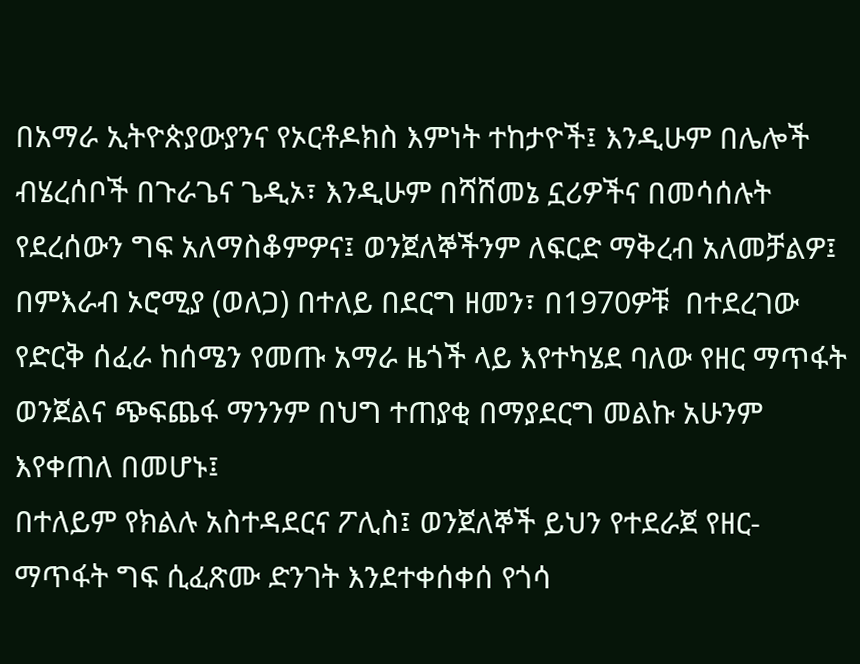በአማራ ኢትዮጵያውያንና የኦርቶዶክስ እምነት ተከታዮች፤ እንዲሁም በሌሎች ብሄረሰቦች በጉራጌና ጌዲኦ፣ እንዲሁም በሻሸመኔ ኗሪዎችና በመሳሰሉት የደረሰውን ግፍ አለማስቆምዎና፤ ወንጀለኞችንም ለፍርድ ማቅረብ አለመቻልዎ፤
በምእራብ ኦሮሚያ (ወለጋ) በተለይ በደርግ ዘመን፣ በ1970ዎቹ  በተደረገው የድርቅ ሰፈራ ከሰሜን የመጡ አማራ ዜጎች ላይ እየተካሄደ ባለው የዘር ማጥፋት ወንጀልና ጭፍጨፋ ማንንም በህግ ተጠያቂ በማያደርግ መልኩ አሁንም እየቀጠለ በመሆኑ፤
በተለይም የክልሉ አስተዳደርና ፖሊስ፤ ወንጀለኞች ይህን የተደራጀ የዘር-ማጥፋት ግፍ ሲፈጽሙ ድንገት እንደተቀሰቀሰ የጎሳ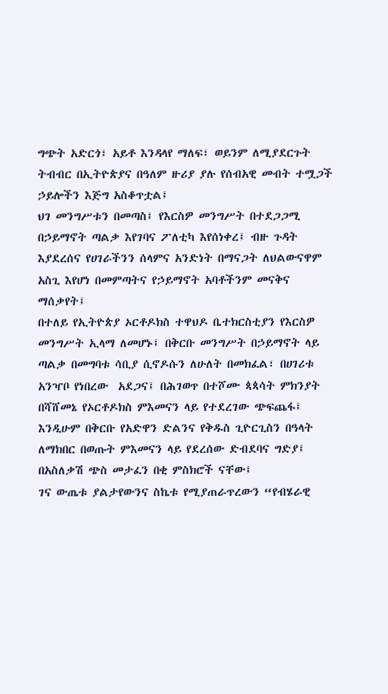ግጭት አድርጎ፣ አይቶ እንዳላየ ማለፍ፣ ወይንም ለሚያደርጉት ትብብር በኢትዮጵያና በዓለም ዙሪያ ያሉ የሰብአዊ መብት ተሟጋች ኃይሎችን እጅግ አስቆጥቷል፤
ህገ መንግሥቱን በመጣስ፤ የእርስዎ መንግሥት በተደጋጋሚ በኃይማኖት ጣልቃ እየገባና ፖለቲካ እየሰነቀረ፤ ብዙ ጉዳት እያደረሰና የሀገራችንን ሰላምና አንድነት በማናጋት ለህልውናዋም አስጊ እየሆነ በመምጣትና የኃይማኖት አባቶችንም መናቅና ማሰቃየት፤
በተለይ የኢትዮጵያ ኦርቶዶክስ ተዋህዶ ቤተክርስቲያን የእርስዎ መንግሥት ኢላማ ለመሆኑ፤ በቅርቡ መንግሥት በኃይማኖት ላይ ጣልቃ በመግባቱ ሳቢያ ሲኖዶሱን ለሁለት በመክፈል፣ በሀገሪቱ አንዣቦ የነበረው  አደጋና፤ በሕገወጥ በተሾሙ ጳጳሳት ምክንያት በሻሸመኔ የኦርቶዶክስ ምእመናን ላይ የተደረገው ጭፍጨፋ፤ እንዲሁም በቅርቡ የአድዋን ድልንና የቅዱስ ጊዮርጊስን በዓላት ለማክበር በወጡት ምእመናን ላይ የደረሰው ድብደባና ግድያ፤ በአስለቃሽ ጭስ መታፈን በቂ ምስክሮች ናቸው፤
ገና ውጤቱ ያልታየውንና ስኬቱ የሚያጠራጥረውን “የብሄራዊ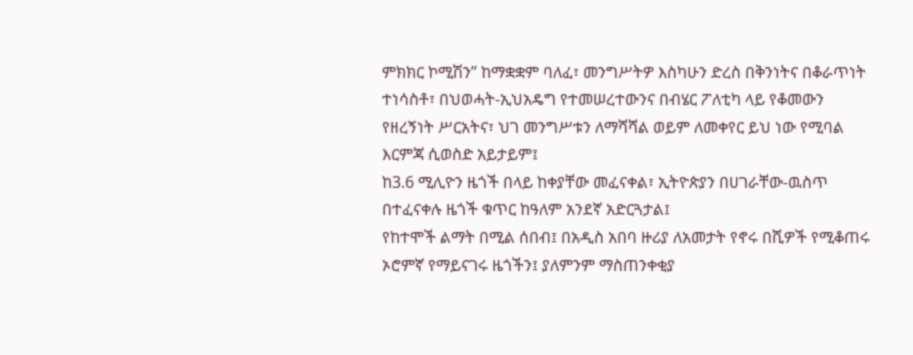ምክክር ኮሚሽን” ከማቋቋም ባለፈ፣ መንግሥትዎ እስካሁን ድረስ በቅንነትና በቆራጥነት ተነሳስቶ፣ በህወሓት-ኢህአዴግ የተመሠረተውንና በብሄር ፖለቲካ ላይ የቆመውን የዘረኝነት ሥርአትና፣ ህገ መንግሥቱን ለማሻሻል ወይም ለመቀየር ይህ ነው የሚባል እርምጃ ሲወስድ አይታይም፤
ከ3.6 ሚሊዮን ዜጎች በላይ ከቀያቸው መፈናቀል፣ ኢትዮጵያን በሀገራቸው-ዉስጥ በተፈናቀሉ ዜጎች ቁጥር ከዓለም አንደኛ አድርጓታል፤
የከተሞች ልማት በሚል ሰበብ፤ በአዲስ አበባ ዙሪያ ለአመታት የኖሩ በሺዎች የሚቆጠሩ ኦሮምኛ የማይናገሩ ዜጎችን፤ ያለምንም ማስጠንቀቂያ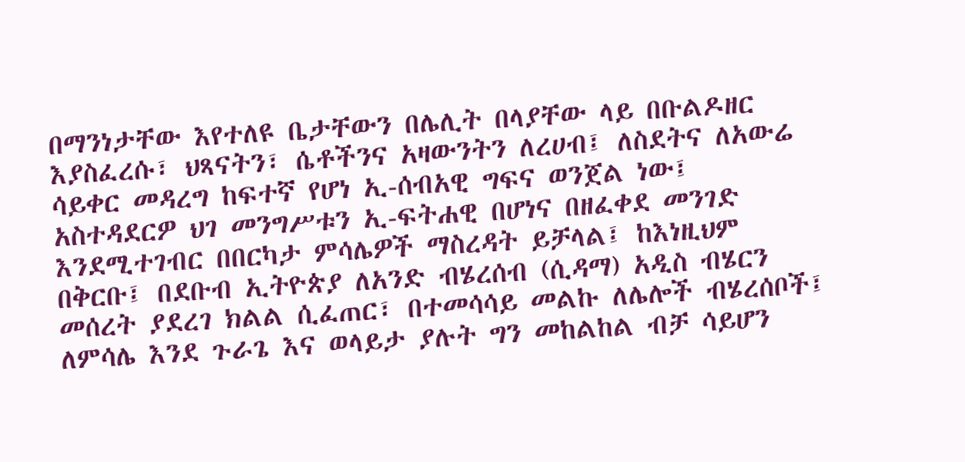በማንነታቸው እየተለዩ ቤታቸውን በሌሊት በላያቸው ላይ በቡልዶዘር እያስፈረሱ፣ ህጻናትን፣ ሴቶችንና አዛውንትን ለረሀብ፤ ለስደትና ለአውሬ ሳይቀር መዳረግ ከፍተኛ የሆነ ኢ-ሰብአዊ ግፍና ወንጀል ነው፤
አስተዳደርዎ ህገ መንግሥቱን ኢ-ፍትሐዊ በሆነና በዘፈቀደ መንገድ እንደሚተገብር በበርካታ ምሳሌዎች ማስረዳት ይቻላል፤ ከእነዚህም በቅርቡ፤ በደቡብ ኢትዮጵያ ለአንድ ብሄረሰብ (ሲዳማ) አዲስ ብሄርን መሰረት ያደረገ ክልል ሲፈጠር፣ በተመሳሳይ መልኩ ለሌሎች ብሄረሰቦች፤ ለምሳሌ እንደ ጉራጌ እና ወላይታ ያሉት ግን መከልከል ብቻ ሳይሆን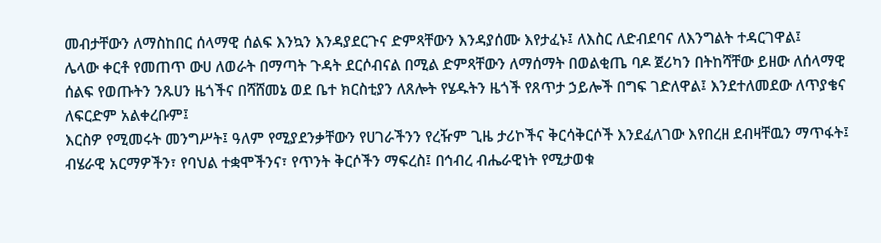መብታቸውን ለማስከበር ሰላማዊ ሰልፍ እንኳን እንዳያደርጉና ድምጻቸውን እንዳያሰሙ እየታፈኑ፤ ለእስር ለድብደባና ለእንግልት ተዳርገዋል፤
ሌላው ቀርቶ የመጠጥ ውሀ ለወራት በማጣት ጉዳት ደርሶብናል በሚል ድምጻቸውን ለማሰማት በወልቂጤ ባዶ ጀሪካን በትከሻቸው ይዘው ለሰላማዊ ሰልፍ የወጡትን ንጹሀን ዜጎችና በሻሸመኔ ወደ ቤተ ክርስቲያን ለጸሎት የሄዱትን ዜጎች የጸጥታ ኃይሎች በግፍ ገድለዋል፤ እንደተለመደው ለጥያቄና ለፍርድም አልቀረቡም፤
እርስዎ የሚመሩት መንግሥት፤ ዓለም የሚያደንቃቸውን የሀገራችንን የረዥም ጊዜ ታሪኮችና ቅርሳቅርሶች እንደፈለገው እየበረዘ ደብዛቸዉን ማጥፋት፤ ብሄራዊ አርማዎችን፣ የባህል ተቋሞችንና፣ የጥንት ቅርሶችን ማፍረስ፤ በኅብረ ብሔራዊነት የሚታወቁ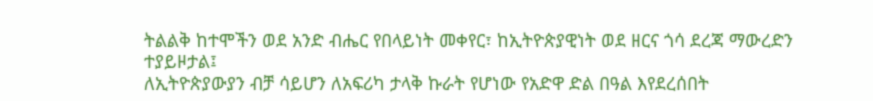ትልልቅ ከተሞችን ወደ አንድ ብሔር የበላይነት መቀየር፣ ከኢትዮጵያዊነት ወደ ዘርና ጎሳ ደረጃ ማውረድን ተያይዞታል፤
ለኢትዮጵያውያን ብቻ ሳይሆን ለአፍሪካ ታላቅ ኩራት የሆነው የአድዋ ድል በዓል እየደረሰበት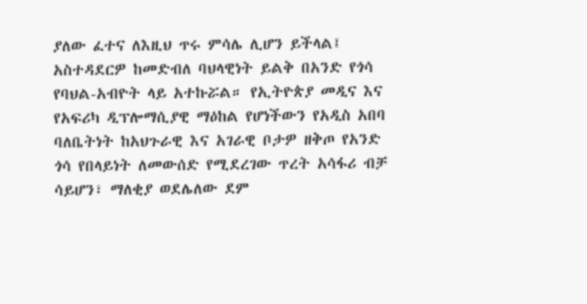ያለው ፈተና ለእዚህ ጥሩ ምሳሌ ሊሆን ይችላል፤
አስተዳደርዎ ከመድብለ ባህላዊነት ይልቅ በአንድ የጎሳ የባህል-አብዮት ላይ አተኩሯል። የኢትዮጵያ መዲና እና የአፍሪካ ዲፕሎማሲያዊ ማዕከል የሆነችውን የአዲስ አበባ ባለቤትነት ከአህጉራዊ እና አገራዊ ቦታዎ ዘቅጦ የአንድ ጎሳ የበላይነት ለመውሰድ የሚደረገው ጥረት አሳፋሪ ብቻ ሳይሆን፣ ማለቂያ ወደሌለው ደም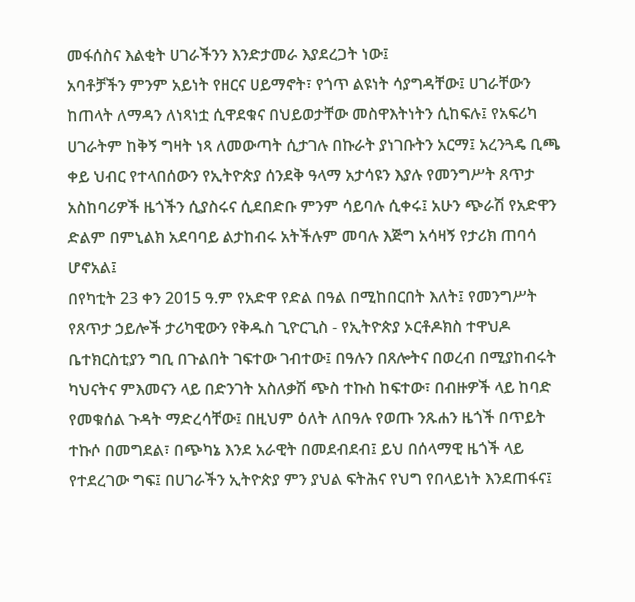መፋሰስና እልቂት ሀገራችንን እንድታመራ እያደረጋት ነው፤
አባቶቻችን ምንም አይነት የዘርና ሀይማኖት፣ የጎጥ ልዩነት ሳያግዳቸው፤ ሀገራቸውን ከጠላት ለማዳን ለነጻነቷ ሲዋደቁና በህይወታቸው መስዋእትነትን ሲከፍሉ፤ የአፍሪካ ሀገራትም ከቅኝ ግዛት ነጻ ለመውጣት ሲታገሉ በኩራት ያነገቡትን አርማ፤ አረንጓዴ ቢጫ ቀይ ህብር የተላበሰውን የኢትዮጵያ ሰንደቅ ዓላማ አታሳዩን እያሉ የመንግሥት ጸጥታ አስከባሪዎች ዜጎችን ሲያስሩና ሲደበድቡ ምንም ሳይባሉ ሲቀሩ፤ አሁን ጭራሽ የአድዋን ድልም በምኒልክ አደባባይ ልታከብሩ አትችሉም መባሉ እጅግ አሳዛኝ የታሪክ ጠባሳ ሆኖአል፤
በየካቲት 23 ቀን 2015 ዓ.ም የአድዋ የድል በዓል በሚከበርበት እለት፤ የመንግሥት የጸጥታ ኃይሎች ታሪካዊውን የቅዱስ ጊዮርጊስ - የኢትዮጵያ ኦርቶዶክስ ተዋህዶ ቤተክርስቲያን ግቢ በጉልበት ገፍተው ገብተው፤ በዓሉን በጸሎትና በወረብ በሚያከብሩት ካህናትና ምእመናን ላይ በድንገት አስለቃሽ ጭስ ተኩስ ከፍተው፣ በብዙዎች ላይ ከባድ የመቁሰል ጉዳት ማድረሳቸው፤ በዚህም ዕለት ለበዓሉ የወጡ ንጹሐን ዜጎች በጥይት ተኩሶ በመግደል፣ በጭካኔ እንደ አራዊት በመደብደብ፤ ይህ በሰላማዊ ዜጎች ላይ የተደረገው ግፍ፤ በሀገራችን ኢትዮጵያ ምን ያህል ፍትሕና የህግ የበላይነት እንደጠፋና፤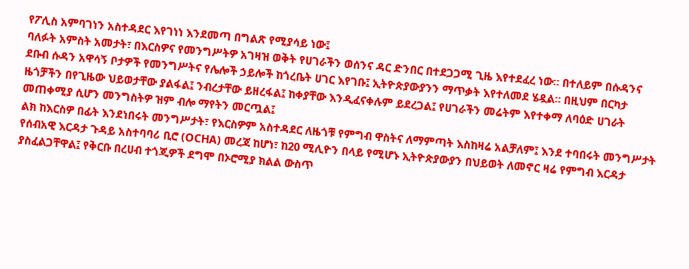የፖሊስ አምባገነን አስተዳደር እየገነነ እንደመጣ በግልጽ የሚያሳይ ነው፤
ባለፉት አምስት አመታት፣ በእርስዎና የመንግሥትዎ አገዛዝ ወቅት የሀገራችን ወሰንና ዳር ድንበር በተደጋጋሚ ጊዜ እየተደፈረ ነው። በተለይም በሱዳንና ደቡብ ሱዳን አዋሳኝ ቦታዎች የመንግሥትና የሌሎች ኃይሎች ከጎረቤት ሀገር እየገቡ፤ ኢትዮጵያውያንን ማጥቃት እየተለመደ ሄዷል። በዚህም በርካታ ዜጎቻችን በየጊዜው ህይወታቸው ያልፋል፤ ንብረታቸው ይዘረፋል፤ ከቀያቸው እንዲፈናቀሉም ይደረጋል፤ የሀገራችን መሬትም እየተቀማ ለባዕድ ሀገራት መጠቀሚያ ሲሆን መንግስትዎ ዝም ብሎ ማየትን መርጧል፤
ልክ ከእርስዎ በፊት እንደነበሩት መንግሥታት፣ የእርስዎም አስተዳደር ለዜጎቹ የምግብ ዋስትና ለማምጣት እስከዛሬ አልቻለም፤ እንደ ተባበሩት መንግሥታት የሰብአዊ እርዳታ ጉዳይ አስተባባሪ ቢሮ (OCHA) መረጃ ከሆነ፣ ከ20 ሚሊዮን በላይ የሚሆኑ ኢትዮጵያውያን በህይወት ለመኖር ዛሬ የምግብ እርዳታ ያስፈልጋቸዋል፤ የቅርቡ በረሀብ ተጎጂዎች ደግሞ በኦሮሚያ ክልል ውስጥ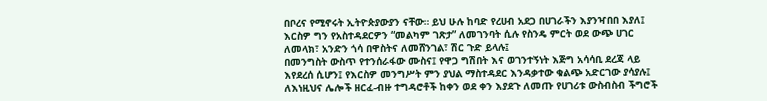በቦረና የሚኖሩት ኢትዮጵያውያን ናቸው። ይህ ሁሉ ከባድ የረሀብ አደጋ በሀገራችን እያንዣበበ እያለ፤ እርስዎ ግን የአስተዳደርዎን “መልካም ገጽታ” ለመገንባት ሲሉ የስንዴ ምርት ወደ ውጭ ሀገር ለመላክ፣ አንድን ጎሳ በዋስትና ለመሸንገል፣ ሽር ጉድ ይላሉ፤
በመንግስት ውስጥ የተንሰራፋው ሙስና፤ የዋጋ ግሽበት እና ወገንተኝነት እጅግ አሳሳቢ ደረጃ ላይ እየደረሰ ሲሆን፤ የእርስዎ መንግሥት ምን ያህል ማስተዳደር እንዳቃተው ቁልጭ አድርገው ያሳያሉ፤
ለእነዚህና ሌሎች ዘርፈ-ብዙ ተግዳሮቶች ከቀን ወደ ቀን እያደጉ ለመጡ የሀገሪቱ ውስብስብ ችግሮች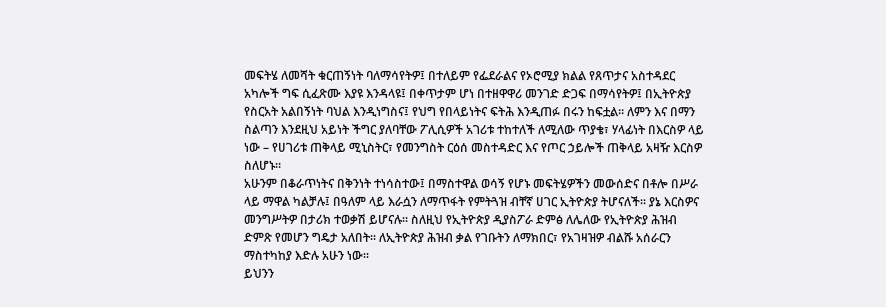መፍትሄ ለመሻት ቁርጠኝነት ባለማሳየትዎ፤ በተለይም የፌደራልና የኦሮሚያ ክልል የጸጥታና አስተዳደር አካሎች ግፍ ሲፈጽሙ እያዩ እንዳላዩ፤ በቀጥታም ሆነ በተዘዋዋሪ መንገድ ድጋፍ በማሳየትዎ፤ በኢትዮጵያ የስርአት አልበኝነት ባህል እንዲነግስና፤ የህግ የበላይነትና ፍትሕ እንዲጠፉ በሩን ከፍቷል። ለምን እና በማን ስልጣን እንደዚህ አይነት ችግር ያለባቸው ፖሊሲዎች አገሪቱ ተከተለች ለሚለው ጥያቄ፣ ሃላፊነት በእርስዎ ላይ ነው – የሀገሪቱ ጠቅላይ ሚኒስትር፣ የመንግስት ርዕሰ መስተዳድር እና የጦር ኃይሎች ጠቅላይ አዛዥ እርስዎ ስለሆኑ።
አሁንም በቆራጥነትና በቅንነት ተነሳስተው፤ በማስተዋል ወሳኝ የሆኑ መፍትሄዎችን መውሰድና በቶሎ በሥራ ላይ ማዋል ካልቻሉ፤ በዓለም ላይ እራሷን ለማጥፋት የምትጓዝ ብቸኛ ሀገር ኢትዮጵያ ትሆናለች። ያኔ እርስዎና መንግሥትዎ በታሪክ ተወቃሽ ይሆናሉ። ስለዚህ የኢትዮጵያ ዲያስፖራ ድምፅ ለሌለው የኢትዮጵያ ሕዝብ ድምጽ የመሆን ግዴታ አለበት። ለኢትዮጵያ ሕዝብ ቃል የገቡትን ለማክበር፣ የአገዛዝዎ ብልሹ አሰራርን ማስተካከያ እድሉ አሁን ነው።
ይህንን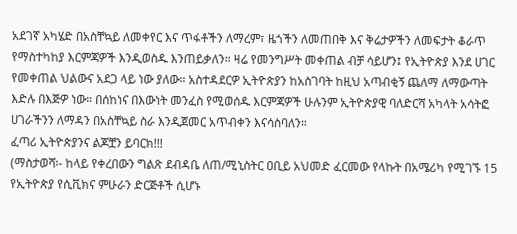አደገኛ አካሄድ በአስቸኳይ ለመቀየር እና ጥፋቶችን ለማረም፣ ዜጎችን ለመጠበቅ እና ቅሬታዎችን ለመፍታት ቆራጥ የማስተካከያ እርምጃዎች እንዲወስዱ እንጠይቃለን። ዛሬ የመንግሥት መቀጠል ብቻ ሳይሆን፤ የኢትዮጵያ እንደ ሀገር የመቀጠል ህልውና አደጋ ላይ ነው ያለው። አስተዳደርዎ ኢትዮጵያን ከአስገባት ከዚህ አጣብቂኝ ጨለማ ለማውጣት እድሉ በእጅዎ ነው። በሰከነና በእውነት መንፈስ የሚወሰዱ እርምጃዎች ሁሉንም ኢትዮጵያዊ ባለድርሻ አካላት አሳትፎ ሀገራችንን ለማዳን በአስቸኳይ ስራ እንዲጀመር አጥብቀን እናሳስባለን።
ፈጣሪ ኢትዮጵያንና ልጆቿን ይባርክ!!!
(ማስታወሻ፡- ከላይ የቀረበውን ግልጽ ደብዳቤ ለጠ/ሚኒስትር ዐቢይ አህመድ ፈርመው የላኩት በአሜሪካ የሚገኙ 15 የኢትዮጵያ የሲቪክና ምሁራን ድርጅቶች ሲሆኑ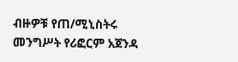ብዙዎቹ የጠ/ሚኒስትሩ መንግሥት የሪፎርም አጀንዳ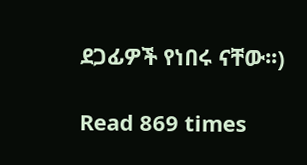ደጋፊዎች የነበሩ ናቸው፡፡)

Read 869 times